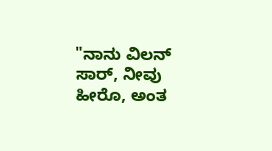"ನಾನು ವಿಲನ್ ಸಾರ್, ನೀವು ಹೀರೊ, ಅಂತ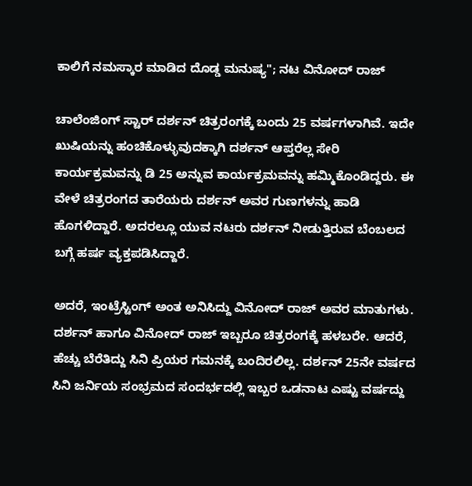ಕಾಲಿಗೆ ನಮಸ್ಕಾರ ಮಾಡಿದ ದೊಡ್ಡ ಮನುಷ್ಯ"; ನಟ ವಿನೋದ್ ರಾಜ್

ಚಾಲೆಂಜಿಂಗ್ ಸ್ಟಾರ್ ದರ್ಶನ್ ಚಿತ್ರರಂಗಕ್ಕೆ ಬಂದು 25 ವರ್ಷಗಳಾಗಿವೆ. ಇದೇ ಖುಷಿಯನ್ನು ಹಂಚಿಕೊಳ್ಳುವುದಕ್ಕಾಗಿ ದರ್ಶನ್ ಆಪ್ತರೆಲ್ಲ ಸೇರಿ ಕಾರ್ಯಕ್ರಮವನ್ನು ಡಿ 25 ಅನ್ನುವ ಕಾರ್ಯಕ್ರಮವನ್ನು ಹಮ್ಮಿಕೊಂಡಿದ್ದರು. ಈ ವೇಳೆ ಚಿತ್ರರಂಗದ ತಾರೆಯರು ದರ್ಶನ್ ಅವರ ಗುಣಗಳನ್ನು ಹಾಡಿ ಹೊಗಳಿದ್ದಾರೆ. ಅದರಲ್ಲೂ ಯುವ ನಟರು ದರ್ಶನ್ ನೀಡುತ್ತಿರುವ ಬೆಂಬಲದ ಬಗ್ಗೆ ಹರ್ಷ ವ್ಯಕ್ತಪಡಿಸಿದ್ದಾರೆ.

ಅದರೆ, ಇಂಟ್ರೆಸ್ಟಿಂಗ್ ಅಂತ ಅನಿಸಿದ್ದು ವಿನೋದ್ ರಾಜ್ ಅವರ ಮಾತುಗಳು. ದರ್ಶನ್ ಹಾಗೂ ವಿನೋದ್ ರಾಜ್ ಇಬ್ಬರೂ ಚಿತ್ರರಂಗಕ್ಕೆ ಹಳಬರೇ. ಆದರೆ, ಹೆಚ್ಚು ಬೆರೆತಿದ್ದು ಸಿನಿ ಪ್ರಿಯರ ಗಮನಕ್ಕೆ ಬಂದಿರಲಿಲ್ಲ. ದರ್ಶನ್ 25ನೇ ವರ್ಷದ ಸಿನಿ ಜರ್ನಿಯ ಸಂಭ್ರಮದ ಸಂದರ್ಭದಲ್ಲಿ ಇಬ್ಬರ ಒಡನಾಟ ಎಷ್ಟು ವರ್ಷದ್ದು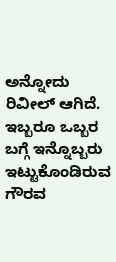ಅನ್ನೋದು ರಿವೀಲ್ ಆಗಿದೆ. ಇಬ್ಬರೂ ಒಬ್ಬರ ಬಗ್ಗೆ ಇನ್ನೊಬ್ಬರು ಇಟ್ಟುಕೊಂಡಿರುವ ಗೌರವ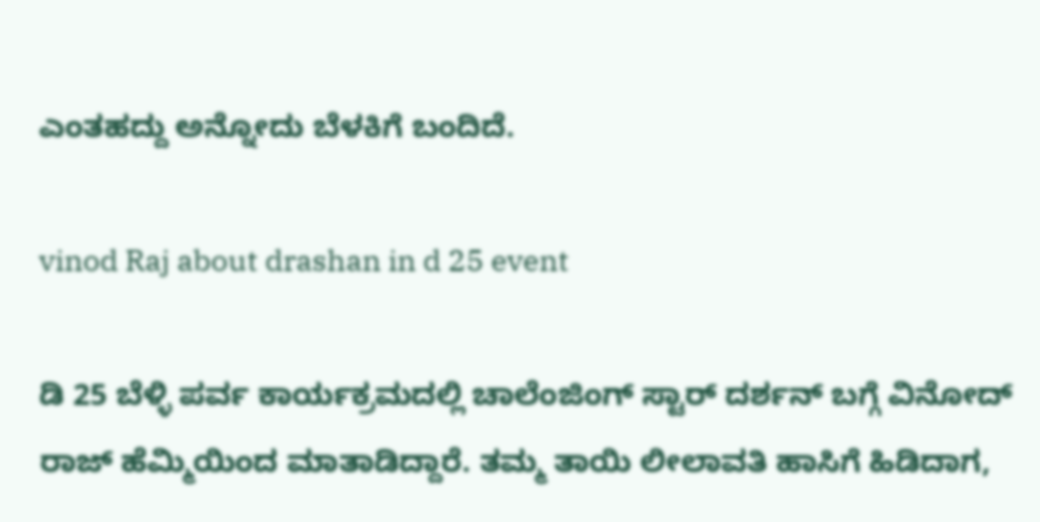ಎಂತಹದ್ದು ಅನ್ನೋದು ಬೆಳಕಿಗೆ ಬಂದಿದೆ.

vinod Raj about drashan in d 25 event

ಡಿ 25 ಬೆಳ್ಳಿ ಪರ್ವ ಕಾರ್ಯಕ್ರಮದಲ್ಲಿ ಚಾಲೆಂಜಿಂಗ್ ಸ್ಟಾರ್ ದರ್ಶನ್ ಬಗ್ಗೆ ವಿನೋದ್ ರಾಜ್ ಹೆಮ್ಮಿಯಿಂದ ಮಾತಾಡಿದ್ದಾರೆ. ತಮ್ಮ ತಾಯಿ ಲೀಲಾವತಿ ಹಾಸಿಗೆ ಹಿಡಿದಾಗ,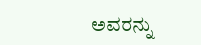ಅವರನ್ನು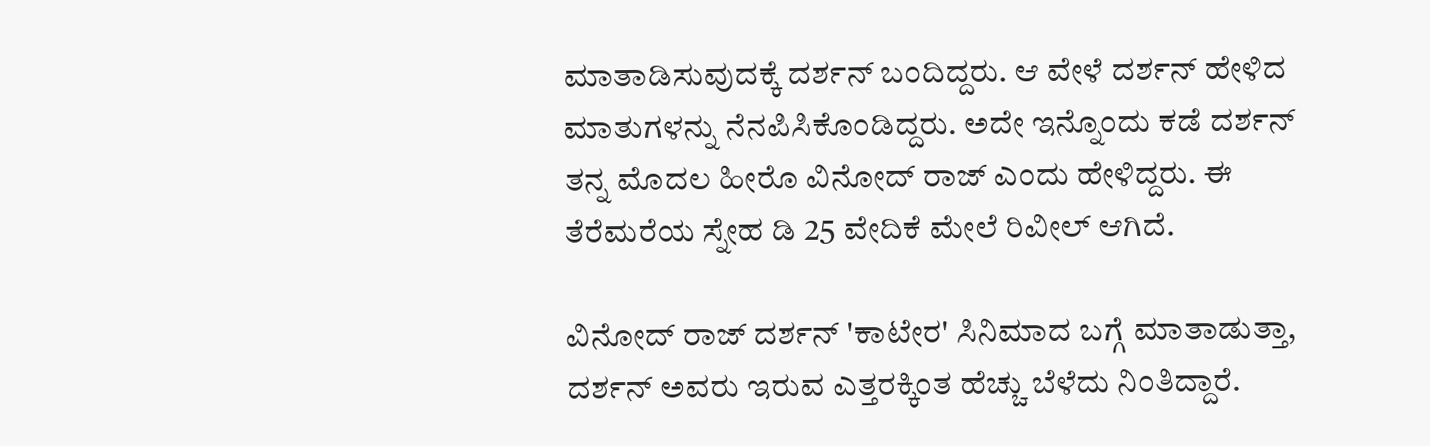ಮಾತಾಡಿಸುವುದಕ್ಕೆ ದರ್ಶನ್ ಬಂದಿದ್ದರು. ಆ ವೇಳೆ ದರ್ಶನ್ ಹೇಳಿದ ಮಾತುಗಳನ್ನು ನೆನಪಿಸಿಕೊಂಡಿದ್ದರು. ಅದೇ ಇನ್ನೊಂದು ಕಡೆ ದರ್ಶನ್ ತನ್ನ ಮೊದಲ ಹೀರೊ ವಿನೋದ್ ರಾಜ್ ಎಂದು ಹೇಳಿದ್ದರು. ಈ ತೆರೆಮರೆಯ ಸ್ನೇಹ ಡಿ 25 ವೇದಿಕೆ ಮೇಲೆ ರಿವೀಲ್ ಆಗಿದೆ.

ವಿನೋದ್ ರಾಜ್ ದರ್ಶನ್ 'ಕಾಟೇರ' ಸಿನಿಮಾದ ಬಗ್ಗೆ ಮಾತಾಡುತ್ತಾ, ದರ್ಶನ್ ಅವರು ಇರುವ ಎತ್ತರಕ್ಕಿಂತ ಹೆಚ್ಚು ಬೆಳೆದು ನಿಂತಿದ್ದಾರೆ.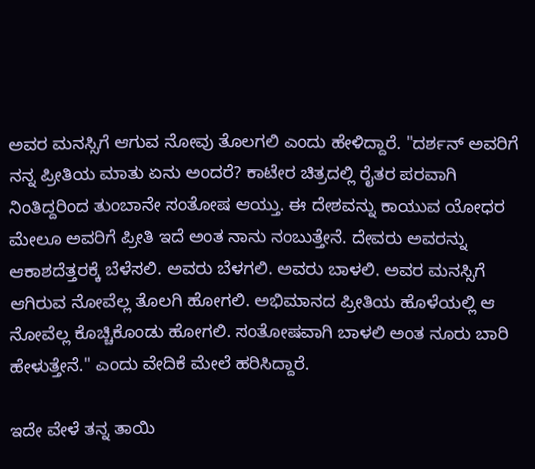ಅವರ ಮನಸ್ಸಿಗೆ ಆಗುವ ನೋವು ತೊಲಗಲಿ ಎಂದು ಹೇಳಿದ್ದಾರೆ. "ದರ್ಶನ್ ಅವರಿಗೆ ನನ್ನ ಪ್ರೀತಿಯ ಮಾತು ಏನು ಅಂದರೆ? ಕಾಟೇರ ಚಿತ್ರದಲ್ಲಿ ರೈತರ ಪರವಾಗಿ ನಿಂತಿದ್ದರಿಂದ ತುಂಬಾನೇ ಸಂತೋಷ ಆಯ್ತು. ಈ ದೇಶವನ್ನು ಕಾಯುವ ಯೋಧರ ಮೇಲೂ ಅವರಿಗೆ ಪ್ರೀತಿ ಇದೆ ಅಂತ ನಾನು ನಂಬುತ್ತೇನೆ. ದೇವರು ಅವರನ್ನು ಆಕಾಶದೆತ್ತರಕ್ಕೆ ಬೆಳೆಸಲಿ. ಅವರು ಬೆಳಗಲಿ. ಅವರು ಬಾಳಲಿ. ಅವರ ಮನಸ್ಸಿಗೆ ಆಗಿರುವ ನೋವೆಲ್ಲ ತೊಲಗಿ ಹೋಗಲಿ. ಅಭಿಮಾನದ ಪ್ರೀತಿಯ ಹೊಳೆಯಲ್ಲಿ ಆ ನೋವೆಲ್ಲ ಕೊಚ್ಚಿಕೊಂಡು ಹೋಗಲಿ. ಸಂತೋಷವಾಗಿ ಬಾಳಲಿ ಅಂತ ನೂರು ಬಾರಿ ಹೇಳುತ್ತೇನೆ." ಎಂದು ವೇದಿಕೆ ಮೇಲೆ ಹರಿಸಿದ್ದಾರೆ.

ಇದೇ ವೇಳೆ ತನ್ನ ತಾಯಿ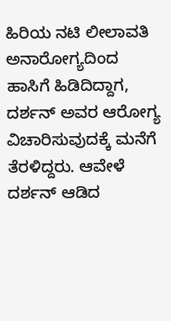ಹಿರಿಯ ನಟಿ ಲೀಲಾವತಿ ಅನಾರೋಗ್ಯದಿಂದ ಹಾಸಿಗೆ ಹಿಡಿದಿದ್ದಾಗ, ದರ್ಶನ್ ಅವರ ಆರೋಗ್ಯ ವಿಚಾರಿಸುವುದಕ್ಕೆ ಮನೆಗೆ ತೆರಳಿದ್ದರು. ಆವೇಳೆ ದರ್ಶನ್ ಆಡಿದ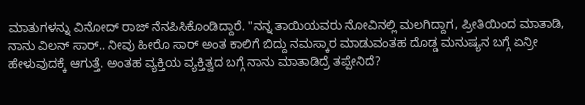ಮಾತುಗಳನ್ನು ವಿನೋದ್ ರಾಜ್ ನೆನಪಿಸಿಕೊಂಡಿದ್ದಾರೆ. "ನನ್ನ ತಾಯಿಯವರು ನೋವಿನಲ್ಲಿ ಮಲಗಿದ್ದಾಗ, ಪ್ರೀತಿಯಿಂದ ಮಾತಾಡಿ, ನಾನು ವಿಲನ್ ಸಾರ್.. ನೀವು ಹೀರೊ ಸಾರ್ ಅಂತ ಕಾಲಿಗೆ ಬಿದ್ದು ನಮಸ್ಕಾರ ಮಾಡುವಂತಹ ದೊಡ್ಡ ಮನುಷ್ಯನ ಬಗ್ಗೆ ಏನ್ರೀ ಹೇಳುವುದಕ್ಕೆ ಆಗುತ್ತೆ. ಅಂತಹ ವ್ಯಕ್ತಿಯ ವ್ಯಕ್ತಿತ್ವದ ಬಗ್ಗೆ ನಾನು ಮಾತಾಡಿದ್ರೆ ತಪ್ಪೇನಿದೆ?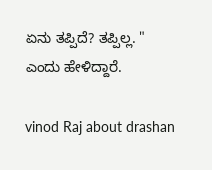ಏನು ತಪ್ಪಿದೆ? ತಪ್ಪಿಲ್ಲ. " ಎಂದು ಹೇಳಿದ್ದಾರೆ.

vinod Raj about drashan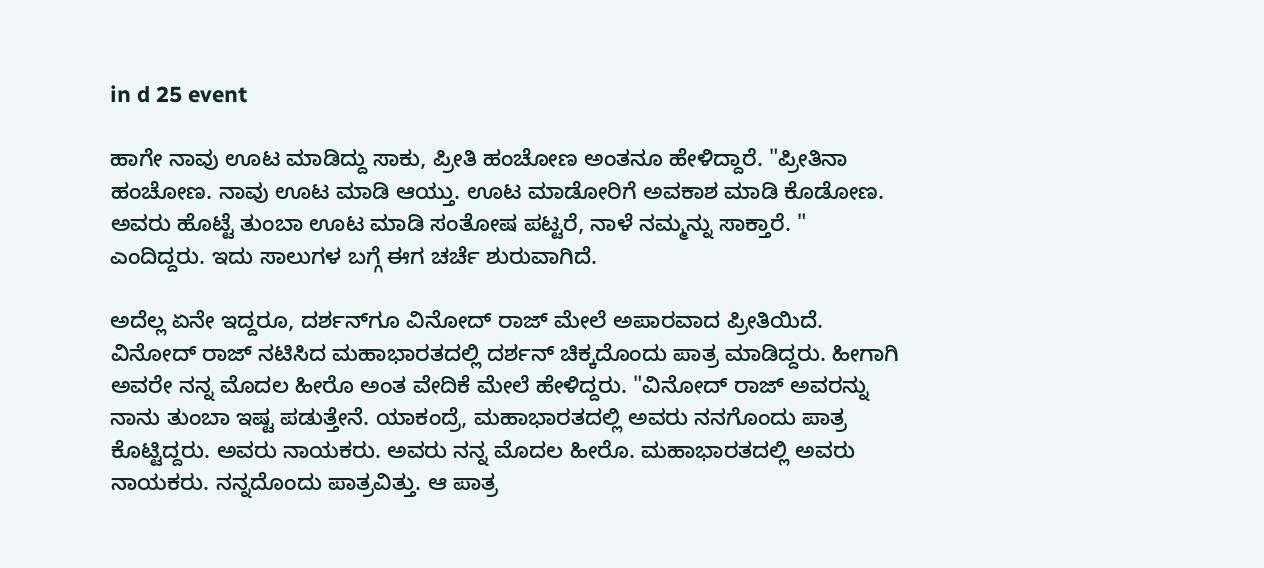in d 25 event

ಹಾಗೇ ನಾವು ಊಟ ಮಾಡಿದ್ದು ಸಾಕು, ಪ್ರೀತಿ ಹಂಚೋಣ ಅಂತನೂ ಹೇಳಿದ್ದಾರೆ. "ಪ್ರೀತಿನಾ ಹಂಚೋಣ. ನಾವು ಊಟ ಮಾಡಿ ಆಯ್ತು. ಊಟ ಮಾಡೋರಿಗೆ ಅವಕಾಶ ಮಾಡಿ ಕೊಡೋಣ. ಅವರು ಹೊಟ್ಟೆ ತುಂಬಾ ಊಟ ಮಾಡಿ ಸಂತೋಷ ಪಟ್ಟರೆ, ನಾಳೆ ನಮ್ಮನ್ನು ಸಾಕ್ತಾರೆ. " ಎಂದಿದ್ದರು. ಇದು ಸಾಲುಗಳ ಬಗ್ಗೆ ಈಗ ಚರ್ಚೆ ಶುರುವಾಗಿದೆ.

ಅದೆಲ್ಲ ಏನೇ ಇದ್ದರೂ, ದರ್ಶನ್‌ಗೂ ವಿನೋದ್ ರಾಜ್ ಮೇಲೆ ಅಪಾರವಾದ ಪ್ರೀತಿಯಿದೆ. ವಿನೋದ್ ರಾಜ್‌ ನಟಿಸಿದ ಮಹಾಭಾರತದಲ್ಲಿ ದರ್ಶನ್ ಚಿಕ್ಕದೊಂದು ಪಾತ್ರ ಮಾಡಿದ್ದರು. ಹೀಗಾಗಿ ಅವರೇ ನನ್ನ ಮೊದಲ ಹೀರೊ ಅಂತ ವೇದಿಕೆ ಮೇಲೆ ಹೇಳಿದ್ದರು. "ವಿನೋದ್ ರಾಜ್ ಅವರನ್ನು ನಾನು ತುಂಬಾ ಇಷ್ಟ ಪಡುತ್ತೇನೆ. ಯಾಕಂದ್ರೆ, ಮಹಾಭಾರತದಲ್ಲಿ ಅವರು ನನಗೊಂದು ಪಾತ್ರ ಕೊಟ್ಟಿದ್ದರು. ಅವರು ನಾಯಕರು. ಅವರು ನನ್ನ ಮೊದಲ ಹೀರೊ. ಮಹಾಭಾರತದಲ್ಲಿ ಅವರು ನಾಯಕರು. ನನ್ನದೊಂದು ಪಾತ್ರವಿತ್ತು. ಆ ಪಾತ್ರ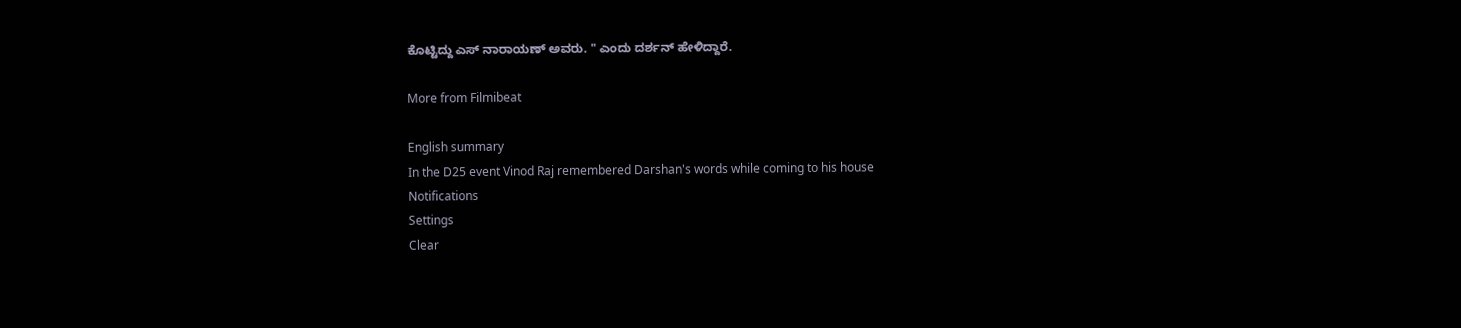ಕೊಟ್ಟಿದ್ದು ಎಸ್ ನಾರಾಯಣ್ ಅವರು. " ಎಂದು ದರ್ಶನ್ ಹೇಳಿದ್ದಾರೆ.

More from Filmibeat

English summary
In the D25 event Vinod Raj remembered Darshan's words while coming to his house
Notifications
Settings
Clear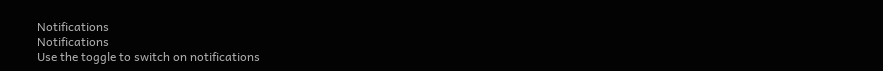Notifications
Notifications
Use the toggle to switch on notifications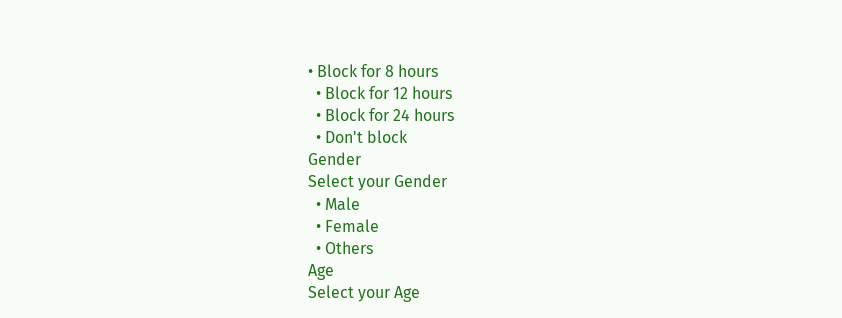• Block for 8 hours
  • Block for 12 hours
  • Block for 24 hours
  • Don't block
Gender
Select your Gender
  • Male
  • Female
  • Others
Age
Select your Age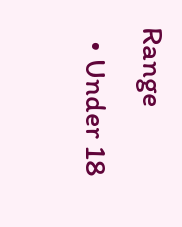Range
  • Under 18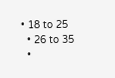• 18 to 25
  • 26 to 35
  •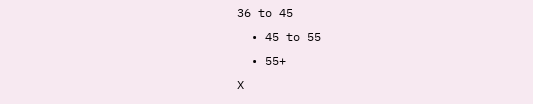36 to 45
  • 45 to 55
  • 55+
X